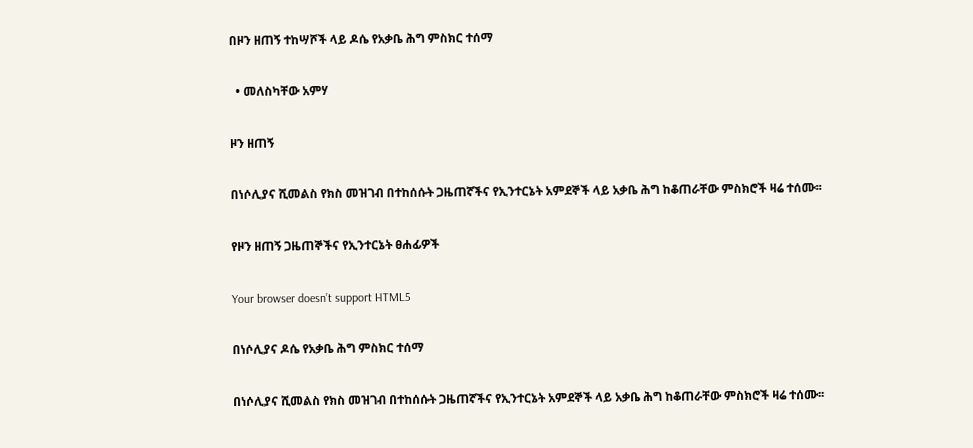በዞን ዘጠኝ ተከሣሾች ላይ ዶሴ የአቃቤ ሕግ ምስክር ተሰማ

  • መለስካቸው አምሃ

ዞን ዘጠኝ

በነሶሊያና ሺመልስ የክስ መዝገብ በተከሰሱት ጋዜጠኛችና የኢንተርኔት አምደኞች ላይ አቃቤ ሕግ ከቆጠራቸው ምስክሮች ዛሬ ተሰሙ፡፡

የዞን ዘጠኝ ጋዜጠኞችና የኢንተርኔት ፀሐፊዎች

Your browser doesn’t support HTML5

በነሶሊያና ዶሴ የአቃቤ ሕግ ምስክር ተሰማ

በነሶሊያና ሺመልስ የክስ መዝገብ በተከሰሱት ጋዜጠኛችና የኢንተርኔት አምደኞች ላይ አቃቤ ሕግ ከቆጠራቸው ምስክሮች ዛሬ ተሰሙ፡፡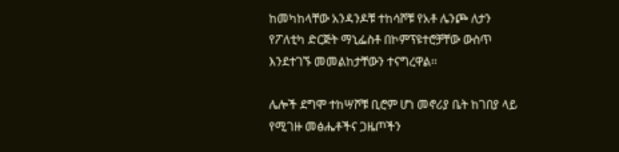ከመካከላቸው አንዳንዶቹ ተከሳሾቹ የአቶ ሌንጮ ለታን የፖለቲካ ድርጅት ማኒፌስቶ በኮምፕዩተሮቻቸው ውስጥ እንደተገኙ መመልከታቸውን ተናግረዋል፡፡

ሌሎች ደግሞ ተከሣሾቹ ቢሮም ሆነ መኖሪያ ቤት ከገበያ ላይ የሚገዙ መፅሔቶችና ጋዜጦችን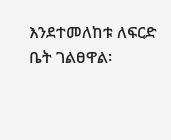እንደተመለከቱ ለፍርድ ቤት ገልፀዋል፡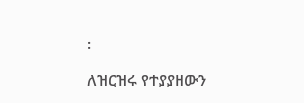፡

ለዝርዝሩ የተያያዘውን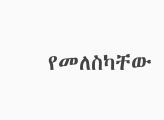የመለስካቸው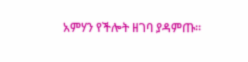አምሃን የችሎት ዘገባ ያዳምጡ፡፡